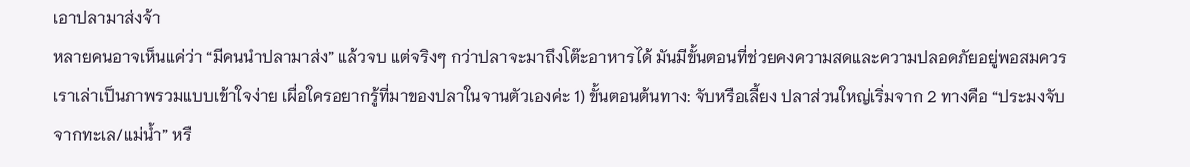เอาปลามาส่งจ้า
หลายคนอาจเห็นแค่ว่า “มีคนนำปลามาส่ง” แล้วจบ แต่จริงๆ กว่าปลาจะมาถึงโต๊ะอาหารได้ มันมีขั้นตอนที่ช่วยคงความสดและความปลอดภัยอยู่พอสมควร เราเล่าเป็นภาพรวมแบบเข้าใจง่าย เผื่อใครอยากรู้ที่มาของปลาในจานตัวเองค่ะ 1) ขั้นตอนต้นทาง: จับหรือเลี้ยง ปลาส่วนใหญ่เริ่มจาก 2 ทางคือ “ประมงจับจากทะเล/แม่น้ำ” หรื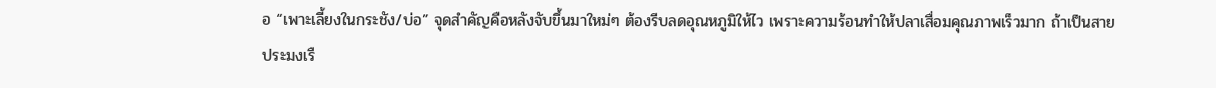อ “เพาะเลี้ยงในกระชัง/บ่อ” จุดสำคัญคือหลังจับขึ้นมาใหม่ๆ ต้องรีบลดอุณหภูมิให้ไว เพราะความร้อนทำให้ปลาเสื่อมคุณภาพเร็วมาก ถ้าเป็นสายประมงเรื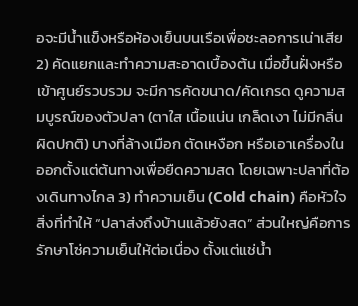อจะมีน้ำแข็งหรือห้องเย็นบนเรือเพื่อชะลอการเน่าเสีย 2) คัดแยกและทำความสะอาดเบื้องต้น เมื่อขึ้นฝั่งหรือเข้าศูนย์รวบรวม จะมีการคัดขนาด/คัดเกรด ดูความสมบูรณ์ของตัวปลา (ตาใส เนื้อแน่น เกล็ดเงา ไม่มีกลิ่นผิดปกติ) บางที่ล้างเมือก ตัดเหงือก หรือเอาเครื่องในออกตั้งแต่ต้นทางเพื่อยืดความสด โดยเฉพาะปลาที่ต้องเดินทางไกล 3) ทำความเย็น (Cold chain) คือหัวใจ สิ่งที่ทำให้ “ปลาส่งถึงบ้านแล้วยังสด” ส่วนใหญ่คือการรักษาโซ่ความเย็นให้ต่อเนื่อง ตั้งแต่แช่น้ำ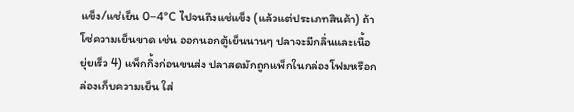แข็ง/แช่เย็น 0–4°C ไปจนถึงแช่แข็ง (แล้วแต่ประเภทสินค้า) ถ้าโซ่ความเย็นขาด เช่น ออกนอกตู้เย็นนานๆ ปลาจะมีกลิ่นและเนื้อยุ่ยเร็ว 4) แพ็กกิ้งก่อนขนส่ง ปลาสดมักถูกแพ็กในกล่องโฟมหรือกล่องเก็บความเย็น ใส่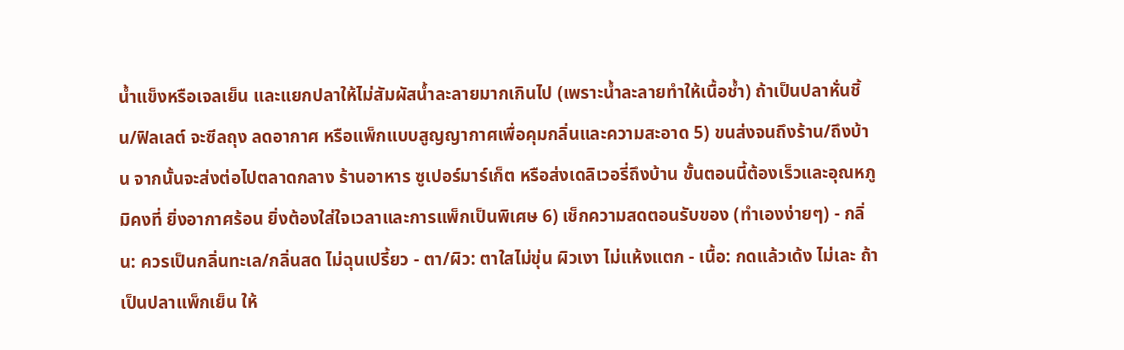น้ำแข็งหรือเจลเย็น และแยกปลาให้ไม่สัมผัสน้ำละลายมากเกินไป (เพราะน้ำละลายทำให้เนื้อช้ำ) ถ้าเป็นปลาหั่นชิ้น/ฟิลเลต์ จะซีลถุง ลดอากาศ หรือแพ็กแบบสูญญากาศเพื่อคุมกลิ่นและความสะอาด 5) ขนส่งจนถึงร้าน/ถึงบ้าน จากนั้นจะส่งต่อไปตลาดกลาง ร้านอาหาร ซูเปอร์มาร์เก็ต หรือส่งเดลิเวอรี่ถึงบ้าน ขั้นตอนนี้ต้องเร็วและอุณหภูมิคงที่ ยิ่งอากาศร้อน ยิ่งต้องใส่ใจเวลาและการแพ็กเป็นพิเศษ 6) เช็กความสดตอนรับของ (ทำเองง่ายๆ) - กลิ่น: ควรเป็นกลิ่นทะเล/กลิ่นสด ไม่ฉุนเปรี้ยว - ตา/ผิว: ตาใสไม่ขุ่น ผิวเงา ไม่แห้งแตก - เนื้อ: กดแล้วเด้ง ไม่เละ ถ้าเป็นปลาแพ็กเย็น ให้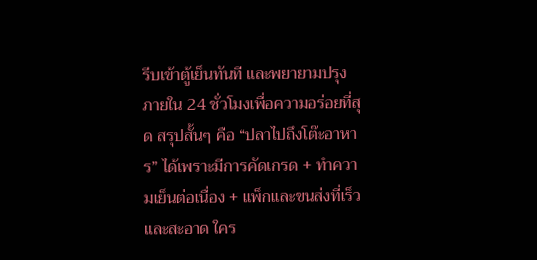รีบเข้าตู้เย็นทันที และพยายามปรุงภายใน 24 ชั่วโมงเพื่อความอร่อยที่สุด สรุปสั้นๆ คือ “ปลาไปถึงโต๊ะอาหาร” ได้เพราะมีการคัดเกรด + ทำความเย็นต่อเนื่อง + แพ็กและขนส่งที่เร็วและสะอาด ใคร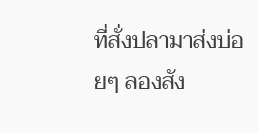ที่สั่งปลามาส่งบ่อยๆ ลองสัง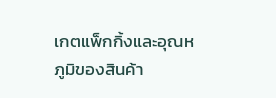เกตแพ็กกิ้งและอุณหภูมิของสินค้า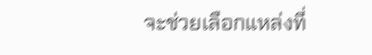จะช่วยเลือกแหล่งที่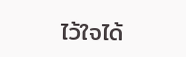ไว้ใจได้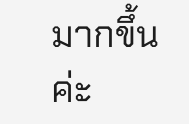มากขึ้นค่ะ